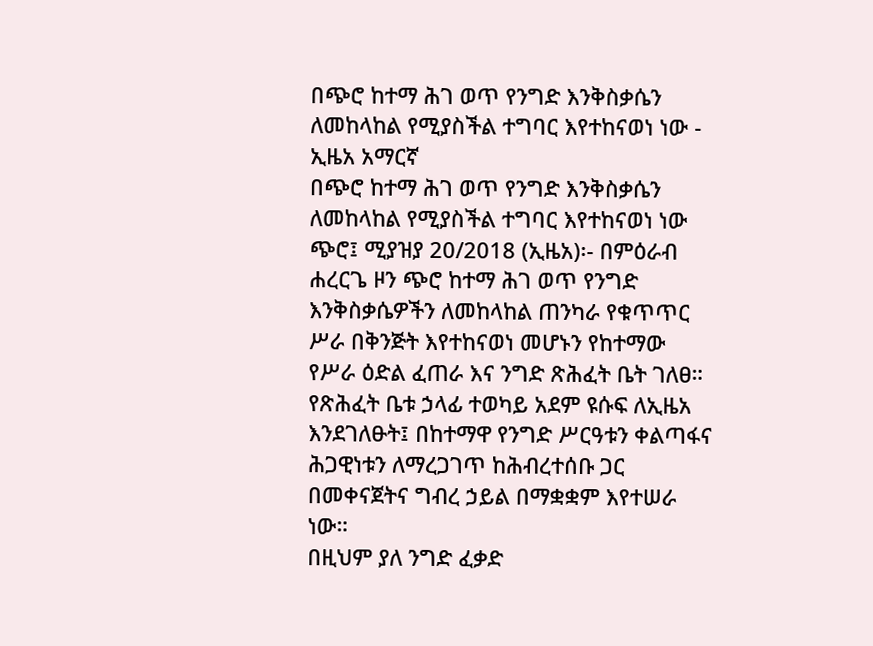በጭሮ ከተማ ሕገ ወጥ የንግድ እንቅስቃሴን ለመከላከል የሚያስችል ተግባር እየተከናወነ ነው - ኢዜአ አማርኛ
በጭሮ ከተማ ሕገ ወጥ የንግድ እንቅስቃሴን ለመከላከል የሚያስችል ተግባር እየተከናወነ ነው
ጭሮ፤ ሚያዝያ 20/2018 (ኢዜአ)፡- በምዕራብ ሐረርጌ ዞን ጭሮ ከተማ ሕገ ወጥ የንግድ እንቅስቃሴዎችን ለመከላከል ጠንካራ የቁጥጥር ሥራ በቅንጅት እየተከናወነ መሆኑን የከተማው የሥራ ዕድል ፈጠራ እና ንግድ ጽሕፈት ቤት ገለፀ።
የጽሕፈት ቤቱ ኃላፊ ተወካይ አደም ዩሱፍ ለኢዜአ እንደገለፁት፤ በከተማዋ የንግድ ሥርዓቱን ቀልጣፋና ሕጋዊነቱን ለማረጋገጥ ከሕብረተሰቡ ጋር በመቀናጀትና ግብረ ኃይል በማቋቋም እየተሠራ ነው።
በዚህም ያለ ንግድ ፈቃድ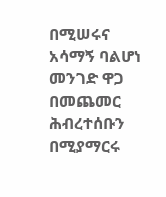በሚሠሩና አሳማኝ ባልሆነ መንገድ ዋጋ በመጨመር ሕብረተሰቡን በሚያማርሩ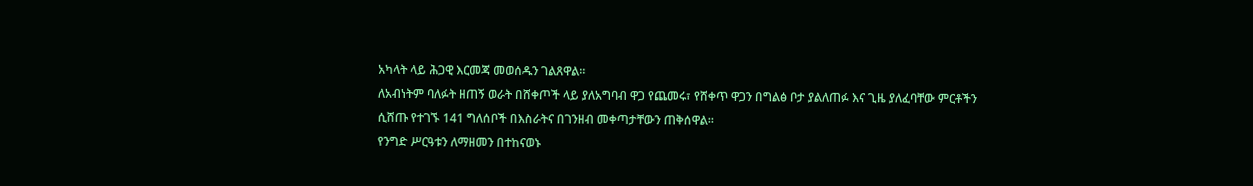አካላት ላይ ሕጋዊ እርመጃ መወሰዱን ገልጸዋል።
ለአብነትም ባለፉት ዘጠኝ ወራት በሸቀጦች ላይ ያለአግባብ ዋጋ የጨመሩ፣ የሸቀጥ ዋጋን በግልፅ ቦታ ያልለጠፉ እና ጊዜ ያለፈባቸው ምርቶችን ሲሸጡ የተገኙ 141 ግለሰቦች በእስራትና በገንዘብ መቀጣታቸውን ጠቅሰዋል።
የንግድ ሥርዓቱን ለማዘመን በተከናወኑ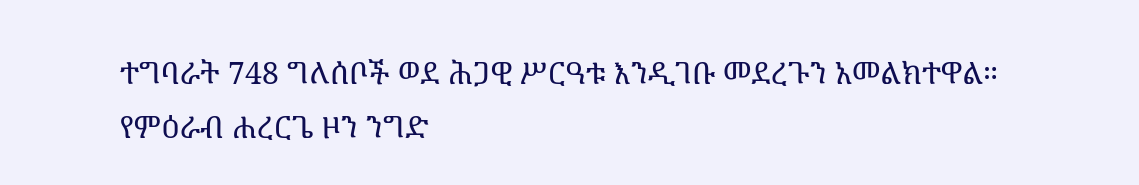ተግባራት 748 ግለሰቦች ወደ ሕጋዊ ሥርዓቱ እንዲገቡ መደረጉን አመልክተዋል።
የምዕራብ ሐረርጌ ዞን ንግድ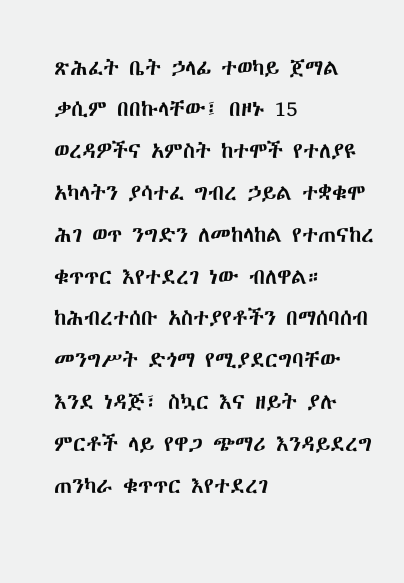ጽሕፈት ቤት ኃላፊ ተወካይ ጀማል ቃሲም በበኩላቸው፤ በዞኑ 15 ወረዳዎችና አምስት ከተሞች የተለያዩ አካላትን ያሳተፈ ግብረ ኃይል ተቋቁሞ ሕገ ወጥ ንግድን ለመከላከል የተጠናከረ ቁጥጥር እየተደረገ ነው ብለዋል።
ከሕብረተሰቡ አስተያየቶችን በማሰባሰብ መንግሥት ድጎማ የሚያደርግባቸው እንደ ነዳጅ፣ ስኳር እና ዘይት ያሉ ምርቶች ላይ የዋጋ ጭማሪ እንዳይደረግ ጠንካራ ቁጥጥር እየተደረገ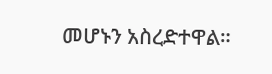መሆኑን አስረድተዋል።